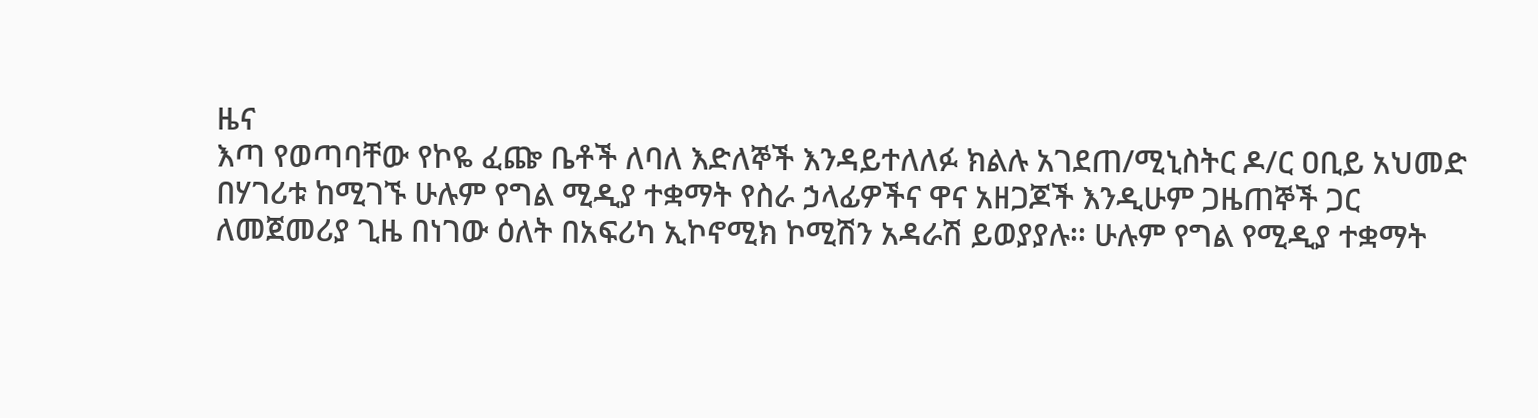ዜና
እጣ የወጣባቸው የኮዬ ፈጬ ቤቶች ለባለ እድለኞች እንዳይተለለፉ ክልሉ አገደጠ/ሚኒስትር ዶ/ር ዐቢይ አህመድ በሃገሪቱ ከሚገኙ ሁሉም የግል ሚዲያ ተቋማት የስራ ኃላፊዎችና ዋና አዘጋጆች እንዲሁም ጋዜጠኞች ጋር ለመጀመሪያ ጊዜ በነገው ዕለት በአፍሪካ ኢኮኖሚክ ኮሚሽን አዳራሽ ይወያያሉ፡፡ ሁሉም የግል የሚዲያ ተቋማት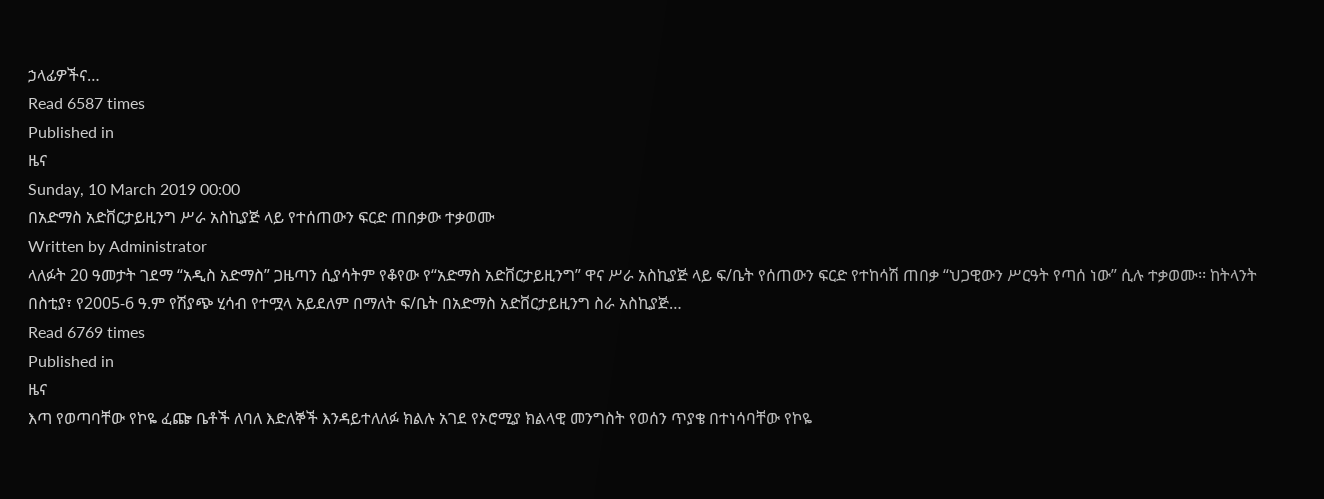ኃላፊዎችና…
Read 6587 times
Published in
ዜና
Sunday, 10 March 2019 00:00
በአድማስ አድቨርታይዚንግ ሥራ አስኪያጅ ላይ የተሰጠውን ፍርድ ጠበቃው ተቃወሙ
Written by Administrator
ላለፉት 20 ዓመታት ገደማ “አዲስ አድማስ” ጋዜጣን ሲያሳትም የቆየው የ“አድማስ አድቨርታይዚንግ” ዋና ሥራ አስኪያጅ ላይ ፍ/ቤት የሰጠውን ፍርድ የተከሳሽ ጠበቃ “ህጋዊውን ሥርዓት የጣሰ ነው” ሲሉ ተቃወሙ፡፡ ከትላንት በስቲያ፣ የ2005-6 ዓ.ም የሽያጭ ሂሳብ የተሟላ አይደለም በማለት ፍ/ቤት በአድማስ አድቨርታይዚንግ ስራ አስኪያጅ…
Read 6769 times
Published in
ዜና
እጣ የወጣባቸው የኮዬ ፈጬ ቤቶች ለባለ እድለኞች እንዳይተለለፉ ክልሉ አገደ የኦሮሚያ ክልላዊ መንግስት የወሰን ጥያቄ በተነሳባቸው የኮዬ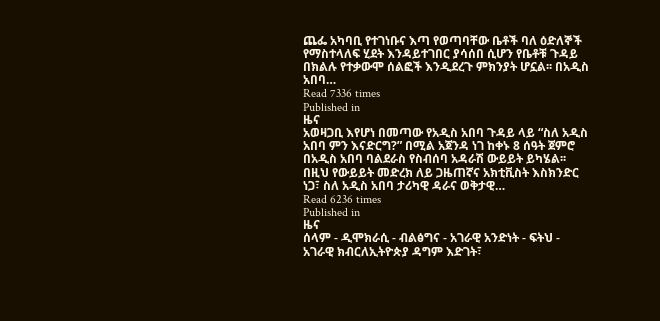ጨፌ አካባቢ የተገነቡና እጣ የወጣባቸው ቤቶች ባለ ዕድለኞች የማስተላለፍ ሂደት እንዳይተገበር ያሳሰበ ሲሆን የቤቶቹ ጉዳይ በክልሉ የተቃውሞ ሰልፎች እንዲደረጉ ምክንያት ሆኗል፡፡ በአዲስ አበባ…
Read 7336 times
Published in
ዜና
አወዛጋቢ እየሆነ በመጣው የአዲስ አበባ ጉዳይ ላይ “ስለ አዲስ አበባ ምን እናድርግ?” በሚል አጀንዳ ነገ ከቀኑ 8 ሰዓት ጀምሮ በአዲስ አበባ ባልደራስ የስብሰባ አዳራሽ ውይይት ይካሄል፡፡ በዚህ የውይይት መድረክ ለይ ጋዜጠኛና አክቲቪስት እስክንድር ነጋ፣ ስለ አዲስ አበባ ታሪካዊ ዳራና ወቅታዊ…
Read 6236 times
Published in
ዜና
ሰላም - ዲሞክራሲ - ብልፅግና - አገራዊ አንድነት - ፍትህ - አገራዊ ክብርለኢትዮጵያ ዳግም እድገት፣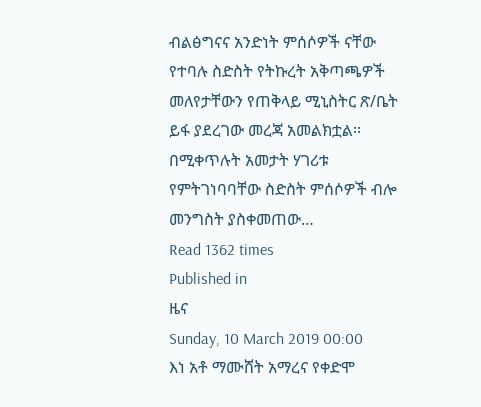ብልፅግናና አንድነት ምሰሶዎች ናቸው የተባሉ ስድስት የትኩረት አቅጣጫዎች መለየታቸውን የጠቅላይ ሚኒስትር ጽ/ቤት ይፋ ያደረገው መረጃ አመልክቷል፡፡ በሚቀጥሉት አመታት ሃገሪቱ የምትገነባባቸው ስድስት ምሰሶዎች ብሎ መንግስት ያስቀመጠው…
Read 1362 times
Published in
ዜና
Sunday, 10 March 2019 00:00
እነ አቶ ማሙሸት አማረና የቀድሞ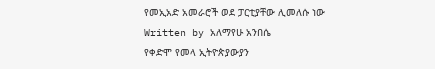የመኢአድ አመራሮች ወደ ፓርቲያቸው ሊመለሱ ነው
Written by አለማየሁ አንበሴ
የቀድሞ የመላ ኢትዮጵያውያን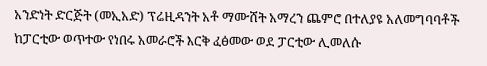አንድነት ድርጅት (መኢአድ) ፕሬዚዳንት አቶ ማሙሸት አማረን ጨምሮ በተለያዩ አለመግባባቶች ከፓርቲው ወጥተው የነበሩ አመራሮች እርቅ ፈፅመው ወደ ፓርቲው ሊመለሱ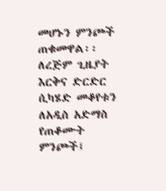መሆኑን ምንጮች ጠቁመዋል፡፡ ለረጅም ጊዜያት እርቅና ድርድር ሲካሄድ መቆየቱን ለአዲስ አድማስ የጠቆሙት ምንጮች፤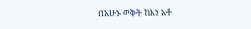በአሁኑ ወቅት ከእነ አቶ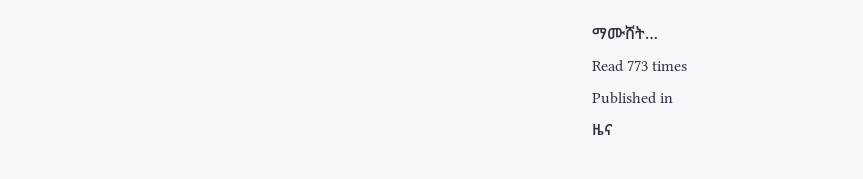ማሙሸት…
Read 773 times
Published in
ዜና